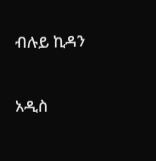ብሉይ ኪዳን

አዲስ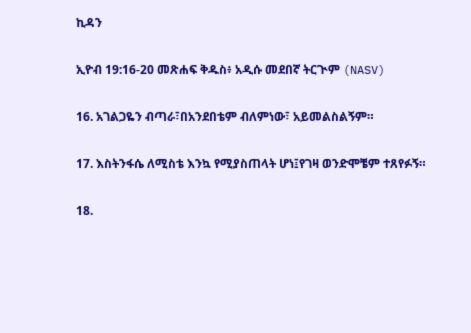ኪዳን

ኢዮብ 19:16-20 መጽሐፍ ቅዱስ፥ አዲሱ መደበኛ ትርጒም (NASV)

16. አገልጋዬን ብጣራ፣በአንደበቴም ብለምነው፣ አይመልስልኝም።

17. እስትንፋሴ ለሚስቴ እንኳ የሚያስጠላት ሆነ፤የገዛ ወንድሞቼም ተጸየፉኝ።

18.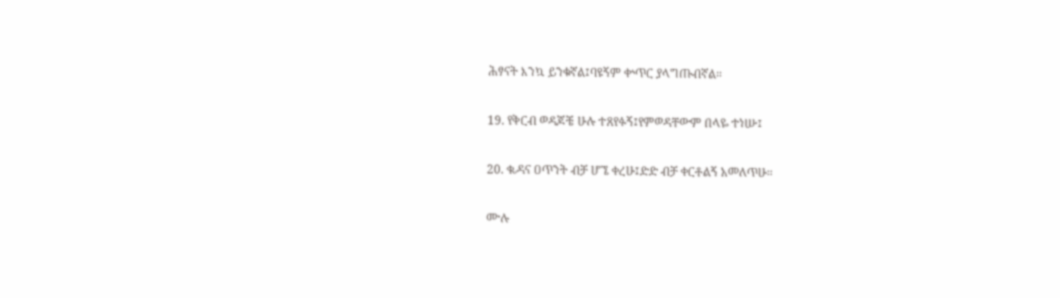ሕፃናት እንኳ ይንቁኛል፤ባዩኝም ቍጥር ያላግጡብኛል።

19. የቅርብ ወዳጆቼ ሁሉ ተጸየፉኝ፤የምወዳቸውም በላዬ ተነሡ፤

20. ቈዳና ዐጥንት ብቻ ሆኜ ቀረሁ፤ድድ ብቻ ቀርቶልኝ አመለጥሁ።

ሙሉ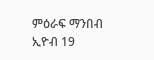ምዕራፍ ማንበብ ኢዮብ 19